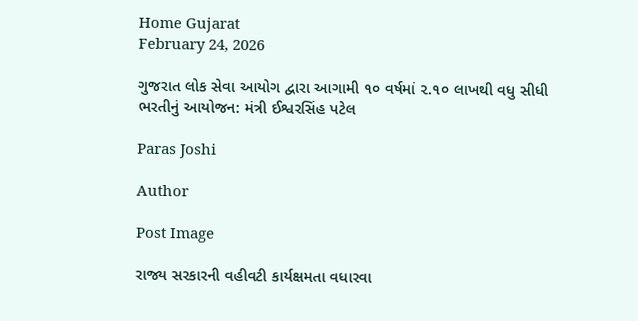Home Gujarat
February 24, 2026

ગુજરાત લોક સેવા આયોગ દ્વારા આગામી ૧૦ વર્ષમાં ૨.૧૦ લાખથી વધુ સીધી ભરતીનું આયોજન: મંત્રી ઈશ્વરસિંહ પટેલ

Paras Joshi

Author

Post Image

રાજ્ય સરકારની વહીવટી કાર્યક્ષમતા વધારવા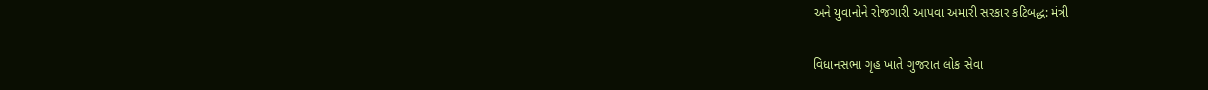અને યુવાનોને રોજગારી આપવા અમારી સરકાર કટિબદ્ધ: મંત્રી

વિધાનસભા ગૃહ ખાતે ગુજરાત લોક સેવા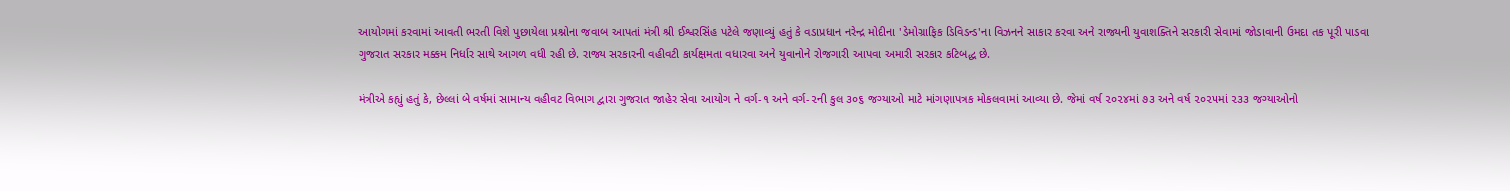આયોગમાં કરવામાં આવતી ભરતી વિશે પુછાયેલા પ્રશ્નોના જવાબ આપતાં મંત્રી શ્રી ઈશ્વરસિંહ પટેલે જણાવ્યું હતું કે વડાપ્રધાન નરેન્દ્ર મોદીના 'ડેમોગ્રાફિક ડિવિડન્ડ'ના વિઝનને સાકાર કરવા અને રાજ્યની યુવાશક્તિને સરકારી સેવામાં જોડાવાની ઉમદા તક પૂરી પાડવા ગુજરાત સરકાર મક્કમ નિર્ધાર સાથે આગળ વધી રહી છે. રાજ્ય સરકારની વહીવટી કાર્યક્ષમતા વધારવા અને યુવાનોને રોજગારી આપવા અમારી સરકાર કટિબદ્ધ છે.

મંત્રીએ કહ્યું હતું કે, છેલ્લાં બે વર્ષમાં સામાન્ય વહીવટ વિભાગ દ્વારા ગુજરાત જાહેર સેવા આયોગ ને વર્ગ-૧ અને વર્ગ-૨ની કુલ ૩૦૬ જગ્યાઓ માટે માંગણાપત્રક મોકલવામાં આવ્યા છે. જેમાં વર્ષ ૨૦૨૪માં ૭૩ અને વર્ષ ૨૦૨૫માં ૨૩૩ જગ્યાઓનો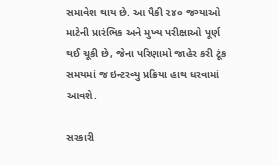સમાવેશ થાય છે. આ પૈકી ૨૪૦ જગ્યાઓ માટેની પ્રારંભિક અને મુખ્ય પરીક્ષાઓ પૂર્ણ થઈ ચૂકી છે, જેના પરિણામો જાહેર કરી ટૂંક સમયમાં જ ઇન્ટરવ્યુ પ્રક્રિયા હાથ ધરવામાં આવશે.

સરકારી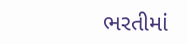ભરતીમાં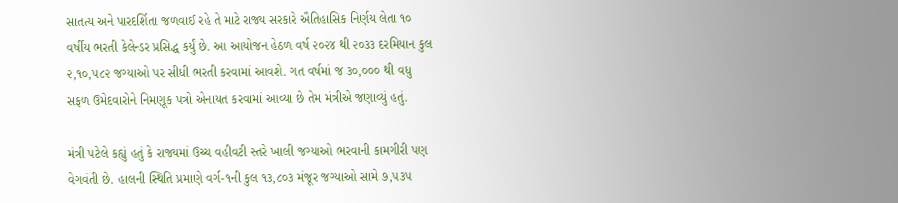સાતત્ય અને પારદર્શિતા જળવાઈ રહે તે માટે રાજ્ય સરકારે ઐતિહાસિક નિર્ણય લેતા ૧૦ વર્ષીય ભરતી કેલેન્ડર પ્રસિદ્ધ કર્યું છે. આ આયોજન હેઠળ વર્ષ ૨૦૨૪ થી ૨૦૩૩ દરમિયાન કુલ ૨,૧૦,૫૮૨ જગ્યાઓ પર સીધી ભરતી કરવામાં આવશે. ગત વર્ષમાં જ ૩૦,૦૦૦ થી વધુ સફળ ઉમેદવારોને નિમણૂક પત્રો એનાયત કરવામાં આવ્યા છે તેમ મંત્રીએ જણાવ્યું હતું.

મંત્રી પટેલે કહ્યું હતું કે રાજ્યમાં ઉચ્ચ વહીવટી સ્તરે ખાલી જગ્યાઓ ભરવાની કામગીરી પણ વેગવંતી છે. હાલની સ્થિતિ પ્રમાણે વર્ગ-૧ની કુલ ૧૩,૮૦૩ મંજૂર જગ્યાઓ સામે ૭,૫૩૫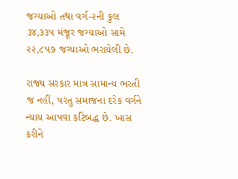જગ્યાઓ તથા વર્ગ-૨ની કુલ ૩૪,૩૩૫ મંજૂર જગ્યાઓ સામે ૨૨,૮૫૭ જગ્યાઓ ભરાયેલી છે.

રાજ્ય સરકાર માત્ર સામાન્ય ભરતી જ નહીં, પરંતુ સમાજના દરેક વર્ગને ન્યાય આપવા કટિબદ્ધ છે. ખાસ કરીને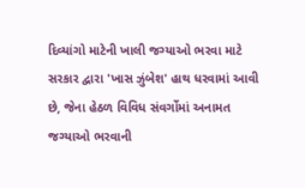દિવ્યાંગો માટેની ખાલી જગ્યાઓ ભરવા માટે સરકાર દ્વારા 'ખાસ ઝુંબેશ' હાથ ધરવામાં આવી છે, જેના હેઠળ વિવિધ સંવર્ગોમાં અનામત જગ્યાઓ ભરવાની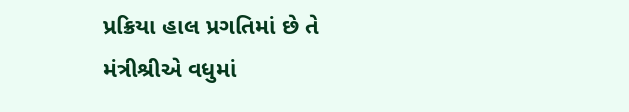પ્રક્રિયા હાલ પ્રગતિમાં છે તે મંત્રીશ્રીએ વધુમાં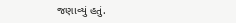જણાવ્યું હતું.